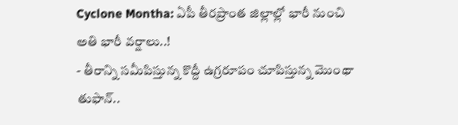Cyclone Montha: ఏపీ తీరప్రాంత జిల్లాల్లో భారీ నుంచి అతి భారీ వర్షాలు..!
- తీరాన్ని సమీపిస్తున్న కొద్దీ ఉగ్రరూపం చూపిస్తున్న మొంథా తుఫాన్..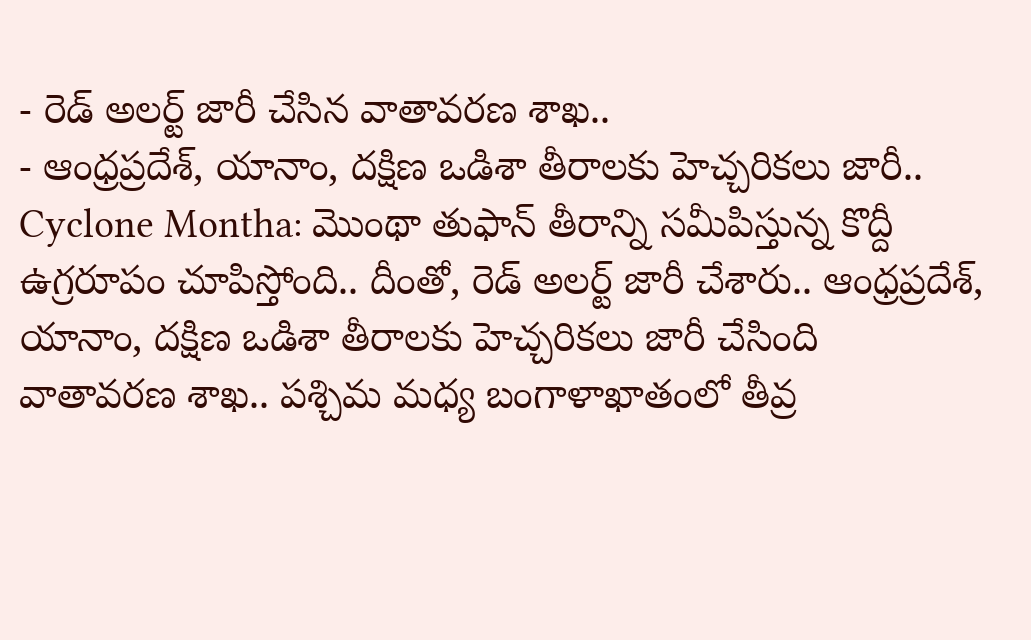- రెడ్ అలర్ట్ జారీ చేసిన వాతావరణ శాఖ..
- ఆంధ్రప్రదేశ్, యానాం, దక్షిణ ఒడిశా తీరాలకు హెచ్చరికలు జారీ..
Cyclone Montha: మొంథా తుఫాన్ తీరాన్ని సమీపిస్తున్న కొద్దీ ఉగ్రరూపం చూపిస్తోంది.. దీంతో, రెడ్ అలర్ట్ జారీ చేశారు.. ఆంధ్రప్రదేశ్, యానాం, దక్షిణ ఒడిశా తీరాలకు హెచ్చరికలు జారీ చేసింది వాతావరణ శాఖ.. పశ్చిమ మధ్య బంగాళాఖాతంలో తీవ్ర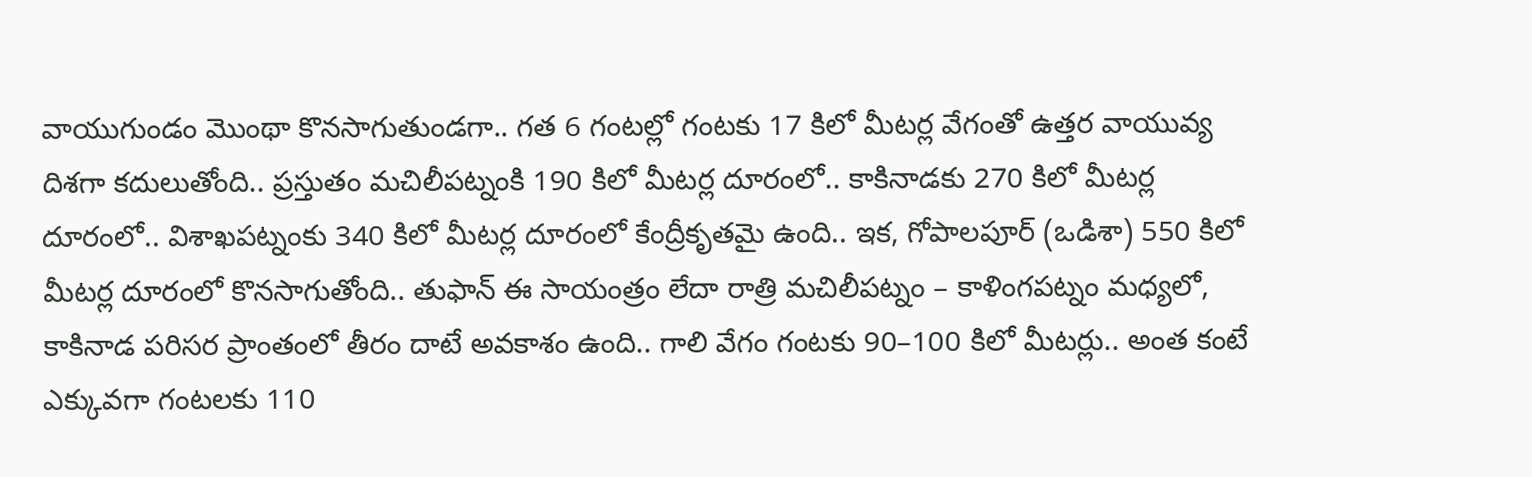వాయుగుండం మొంథా కొనసాగుతుండగా.. గత 6 గంటల్లో గంటకు 17 కిలో మీటర్ల వేగంతో ఉత్తర వాయువ్య దిశగా కదులుతోంది.. ప్రస్తుతం మచిలీపట్నంకి 190 కిలో మీటర్ల దూరంలో.. కాకినాడకు 270 కిలో మీటర్ల దూరంలో.. విశాఖపట్నంకు 340 కిలో మీటర్ల దూరంలో కేంద్రీకృతమై ఉంది.. ఇక, గోపాలపూర్ (ఒడిశా) 550 కిలో మీటర్ల దూరంలో కొనసాగుతోంది.. తుఫాన్ ఈ సాయంత్రం లేదా రాత్రి మచిలీపట్నం – కాళింగపట్నం మధ్యలో, కాకినాడ పరిసర ప్రాంతంలో తీరం దాటే అవకాశం ఉంది.. గాలి వేగం గంటకు 90–100 కిలో మీటర్లు.. అంత కంటే ఎక్కువగా గంటలకు 110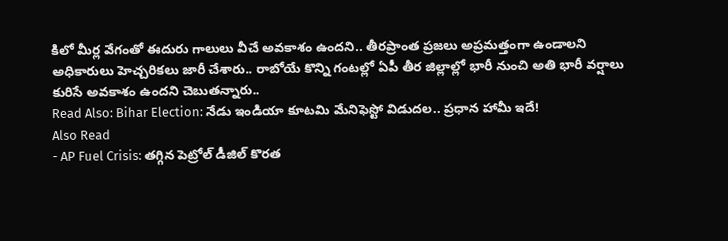కిలో మీర్ల వేగంతో ఈదురు గాలులు వీచే అవకాశం ఉందని.. తీరప్రాంత ప్రజలు అప్రమత్తంగా ఉండాలని అధికారులు హెచ్చరికలు జారీ చేశారు.. రాబోయే కొన్ని గంటల్లో ఏపీ తీర జిల్లాల్లో భారీ నుంచి అతి భారీ వర్షాలు కురిసే అవకాశం ఉందని చెబుతన్నారు..
Read Also: Bihar Election: నేడు ఇండియా కూటమి మేనిఫెస్టో విడుదల.. ప్రధాన హామీ ఇదే!
Also Read
- AP Fuel Crisis: తగ్గిన పెట్రోల్ డీజిల్ కొరత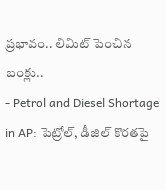ప్రభావం.. లిమిట్ పెంచిన బంక్లు..
- Petrol and Diesel Shortage in AP: పెట్రోల్, డీజిల్ కొరతపై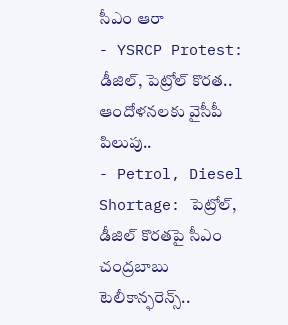సీఎం ఆరా
- YSRCP Protest: డీజిల్, పెట్రోల్ కొరత.. ఆందోళనలకు వైసీపీ పిలుపు..
- Petrol, Diesel Shortage: పెట్రోల్, డీజిల్ కొరతపై సీఎం చంద్రబాబు టెలీకాన్ఫరెన్స్..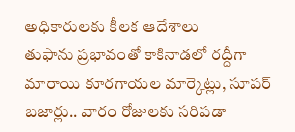అధికారులకు కీలక ఆదేశాలు
తుఫాను ప్రభావంతో కాకినాడలో రద్దీగా మారాయి కూరగాయల మార్కెట్లు, సూపర్ బజార్లు.. వారం రోజులకు సరిపడా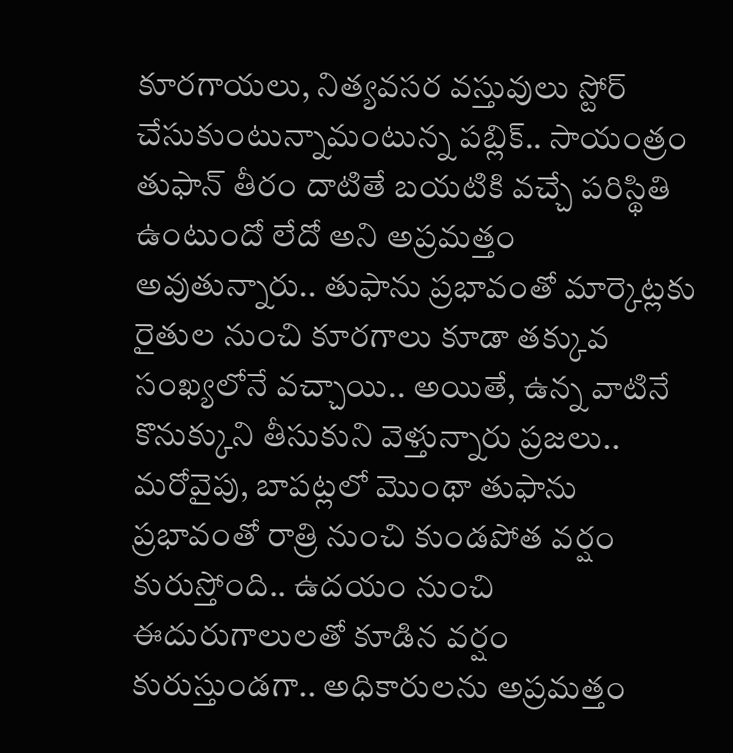కూరగాయలు, నిత్యవసర వస్తువులు స్టోర్ చేసుకుంటున్నామంటున్న పబ్లిక్.. సాయంత్రం తుఫాన్ తీరం దాటితే బయటికి వచ్చే పరిస్థితి ఉంటుందో లేదో అని అప్రమత్తం అవుతున్నారు.. తుఫాను ప్రభావంతో మార్కెట్లకు రైతుల నుంచి కూరగాలు కూడా తక్కువ సంఖ్యలోనే వచ్చాయి.. అయితే, ఉన్న వాటినే కొనుక్కుని తీసుకుని వెళ్తున్నారు ప్రజలు.. మరోవైపు, బాపట్లలో మొంథా తుఫాను ప్రభావంతో రాత్రి నుంచి కుండపోత వర్షం కురుస్తోంది.. ఉదయం నుంచి ఈదురుగాలులతో కూడిన వర్షం కురుస్తుండగా.. అధికారులను అప్రమత్తం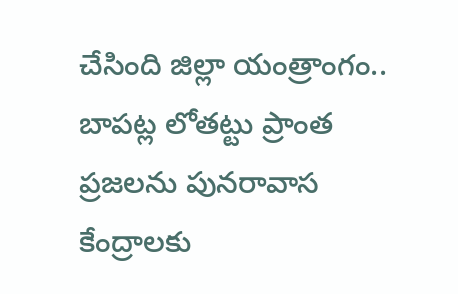చేసింది జిల్లా యంత్రాంగం.. బాపట్ల లోతట్టు ప్రాంత ప్రజలను పునరావాస కేంద్రాలకు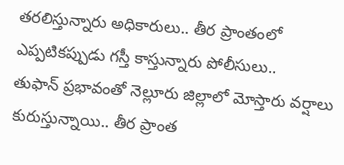తరలిస్తున్నారు అధికారులు.. తీర ప్రాంతంలో ఎప్పటికప్పుడు గస్తీ కాస్తున్నారు పోలీసులు..
తుఫాన్ ప్రభావంతో నెల్లూరు జిల్లాలో మోస్తారు వర్షాలు కురుస్తున్నాయి.. తీర ప్రాంత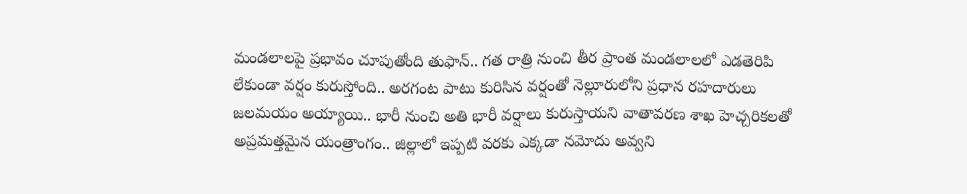మండలాలపై ప్రభావం చూపుతోంది తుఫాన్.. గత రాత్రి నుంచి తీర ప్రాంత మండలాలలో ఎడతెరిపి లేకుండా వర్షం కురుస్తోంది.. అరగంట పాటు కురిసిన వర్షంతో నెల్లూరులోని ప్రధాన రహదారులు జలమయం అయ్యాయి.. భారీ నుంచి అతి భారీ వర్షాలు కురుస్తాయని వాతావరణ శాఖ హెచ్చరికలతో అప్రమత్తమైన యంత్రాంగం.. జిల్లాలో ఇప్పటి వరకు ఎక్కడా నమోదు అవ్వని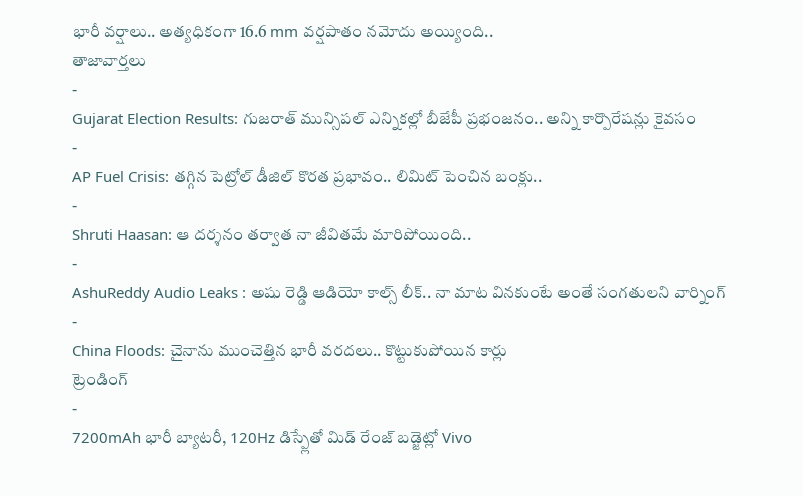భారీ వర్షాలు.. అత్యధికంగా 16.6 mm వర్షపాతం నమోదు అయ్యింది..
తాజావార్తలు
-
Gujarat Election Results: గుజరాత్ మున్సిపల్ ఎన్నికల్లో బీజేపీ ప్రభంజనం.. అన్ని కార్పొరేషన్లు కైవసం
-
AP Fuel Crisis: తగ్గిన పెట్రోల్ డీజిల్ కొరత ప్రభావం.. లిమిట్ పెంచిన బంక్లు..
-
Shruti Haasan: ఆ దర్శనం తర్వాత నా జీవితమే మారిపోయింది..
-
AshuReddy Audio Leaks : అషు రెడ్డి ఆడియో కాల్స్ లీక్.. నా మాట వినకుంటే అంతే సంగతులని వార్నింగ్
-
China Floods: చైనాను ముంచెత్తిన భారీ వరదలు.. కొట్టుకుపోయిన కార్లు
ట్రెండింగ్
-
7200mAh భారీ బ్యాటరీ, 120Hz డిస్ప్లేతో మిడ్ రేంజ్ బడ్జెట్లో Vivo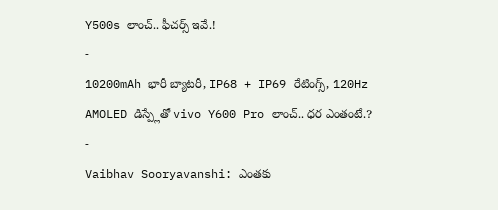Y500s లాంచ్.. ఫీచర్స్ ఇవే.!
-
10200mAh భారీ బ్యాటరీ, IP68 + IP69 రేటింగ్స్, 120Hz AMOLED డిస్ప్లేతో vivo Y600 Pro లాంచ్.. ధర ఎంతంటే.?
-
Vaibhav Sooryavanshi: ఎంతకు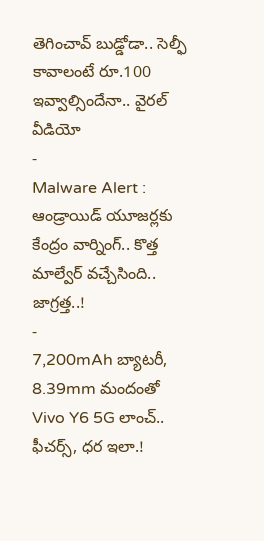తెగించావ్ బుడ్డోడా.. సెల్ఫీ కావాలంటే రూ.100 ఇవ్వాల్సిందేనా.. వైరల్ వీడియో
-
Malware Alert : ఆండ్రాయిడ్ యూజర్లకు కేంద్రం వార్నింగ్.. కొత్త మాల్వేర్ వచ్చేసింది.. జాగ్రత్త..!
-
7,200mAh బ్యాటరీ, 8.39mm మందంతో Vivo Y6 5G లాంచ్.. ఫీచర్స్, ధర ఇలా.!